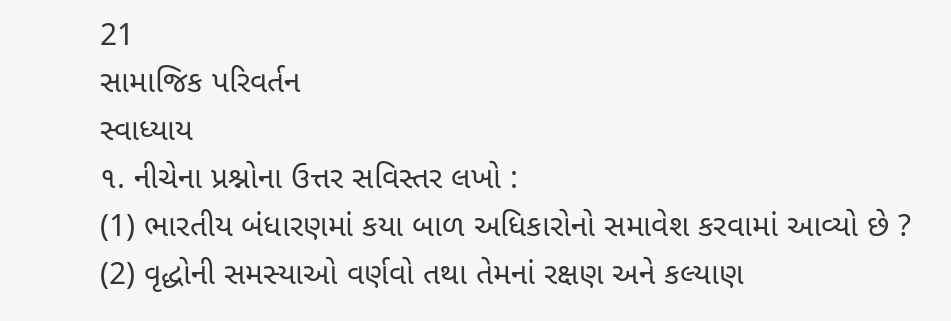21
સામાજિક પરિવર્તન
સ્વાધ્યાય
૧. નીચેના પ્રશ્નોના ઉત્તર સવિસ્તર લખો :
(1) ભારતીય બંધારણમાં કયા બાળ અધિકારોનો સમાવેશ કરવામાં આવ્યો છે ?
(2) વૃદ્ધોની સમસ્યાઓ વર્ણવો તથા તેમનાં રક્ષણ અને કલ્યાણ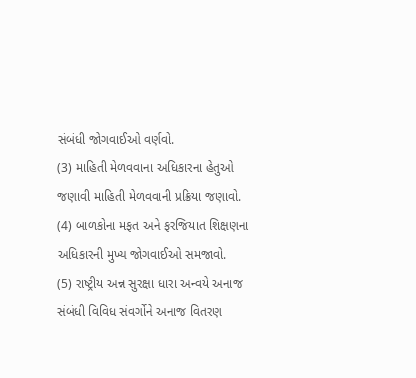સંબંધી જોગવાઈઓ વર્ણવો.
(3) માહિતી મેળવવાના અધિકારના હેતુઓ જણાવી માહિતી મેળવવાની પ્રક્રિયા જણાવો.
(4) બાળકોના મફત અને ફરજિયાત શિક્ષણના અધિકારની મુખ્ય જોગવાઈઓ સમજાવો.
(5) રાષ્ટ્રીય અન્ન સુરક્ષા ધારા અન્વયે અનાજ સંબંધી વિવિધ સંવર્ગોને અનાજ વિતરણ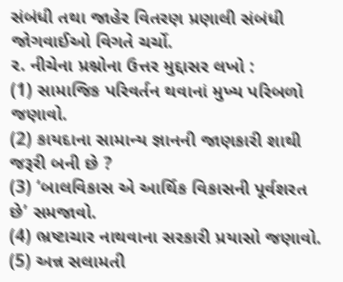સંબંધી તથા જાહેર વિતરણ પ્રણાલી સંબંધી જોગવાઈઓ વિગતે ચર્ચો.
૨. નીચેના પ્રશ્નોના ઉત્તર મુદ્દાસર લખો :
(1) સામાજિક પરિવર્તન થવાનાં મુખ્ય પરિબળો જણાવો.
(2) કાયદાના સામાન્ય જ્ઞાનની જાણકારી શાથી જરૂરી બની છે ?
(3) ‘બાલવિકાસ એ આર્થિક વિકાસની પૂર્વશરત છે’ સમજાવો.
(4) ભ્રષ્ટાચાર નાથવાના સરકારી પ્રયાસો જણાવો.
(5) અન્ન સલામતી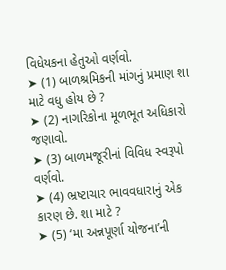વિધેયકના હેતુઓ વર્ણવો.
➤ (1) બાળશ્રમિકની માંગનું પ્રમાણ શા માટે વધુ હોય છે ?
➤ (2) નાગરિકોના મૂળભૂત અધિકારો જણાવો.
➤ (3) બાળમજૂરીનાં વિવિધ સ્વરૂપો વર્ણવો.
➤ (4) ભ્રષ્ટાચાર ભાવવધારાનું એક કારણ છે. શા માટે ?
➤ (5) ‘મા અન્નપૂર્ણા યોજના’ની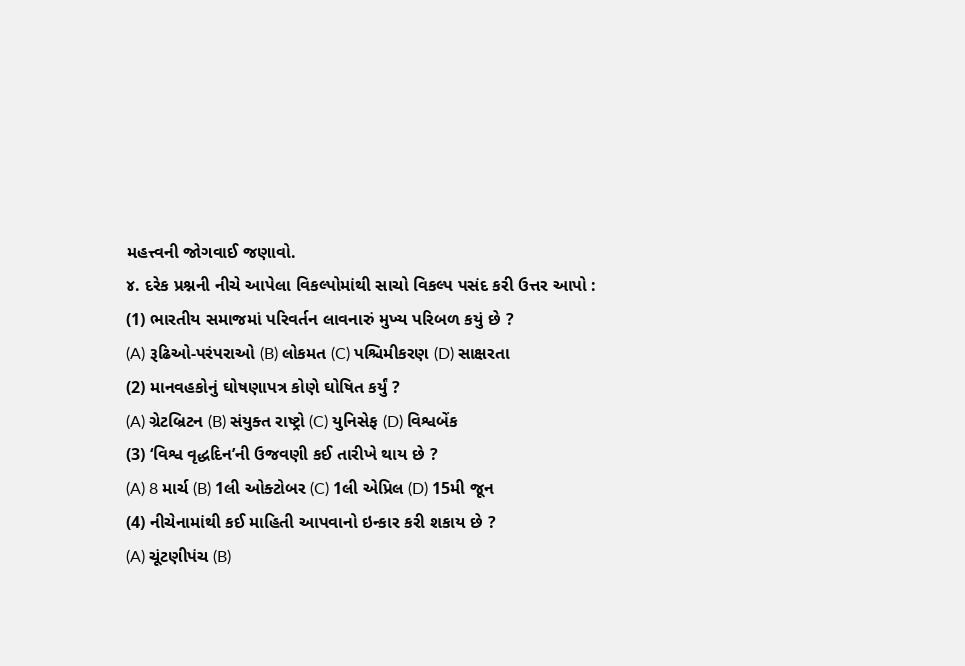મહત્ત્વની જોગવાઈ જણાવો.
૪. દરેક પ્રશ્નની નીચે આપેલા વિકલ્પોમાંથી સાચો વિકલ્પ પસંદ કરી ઉત્તર આપો :
(1) ભારતીય સમાજમાં પરિવર્તન લાવનારું મુખ્ય પરિબળ કયું છે ?
(A) રૂઢિઓ-પરંપરાઓ (B) લોકમત (C) પશ્ચિમીકરણ (D) સાક્ષરતા
(2) માનવહકોનું ઘોષણાપત્ર કોણે ઘોષિત કર્યું ?
(A) ગ્રેટબ્રિટન (B) સંયુક્ત રાષ્ટ્રો (C) યુનિસેફ (D) વિશ્વબેંક
(3) ‘વિશ્વ વૃદ્ધદિન’ની ઉજવણી કઈ તારીખે થાય છે ?
(A) 8 માર્ચ (B) 1લી ઓક્ટોબર (C) 1લી એપ્રિલ (D) 15મી જૂન
(4) નીચેનામાંથી કઈ માહિતી આપવાનો ઇન્કાર કરી શકાય છે ?
(A) ચૂંટણીપંચ (B)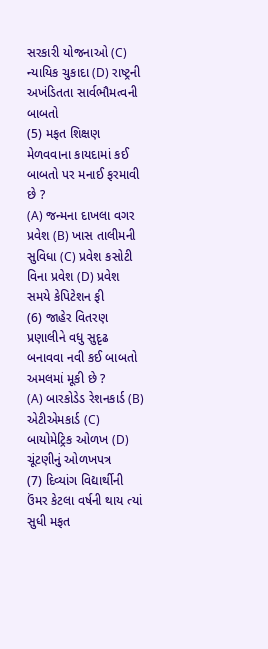સરકારી યોજનાઓ (C) ન્યાયિક ચુકાદા (D) રાષ્ટ્રની અખંડિતતા સાર્વભૌમત્વની બાબતો
(5) મફત શિક્ષણ મેળવવાના કાયદામાં કઈ બાબતો પર મનાઈ ફરમાવી છે ?
(A) જન્મના દાખલા વગર પ્રવેશ (B) ખાસ તાલીમની સુવિધા (C) પ્રવેશ કસોટી વિના પ્રવેશ (D) પ્રવેશ સમયે કેપિટેશન ફી
(6) જાહેર વિતરણ પ્રણાલીને વધુ સુદૃઢ બનાવવા નવી કઈ બાબતો અમલમાં મૂકી છે ?
(A) બારકોડેડ રેશનકાર્ડ (B) એટીએમકાર્ડ (C) બાયોમેટ્રિક ઓળખ (D) ચૂંટણીનું ઓળખપત્ર
(7) દિવ્યાંગ વિદ્યાર્થીની ઉંમર કેટલા વર્ષની થાય ત્યાં સુધી મફત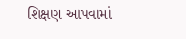શિક્ષણ આપવામાં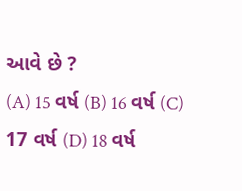આવે છે ?
(A) 15 વર્ષ (B) 16 વર્ષ (C) 17 વર્ષ (D) 18 વર્ષ